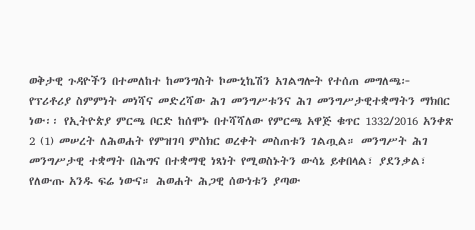ወቅታዊ ጉዳዮችን በተመለከተ ከመንግስት ኮሙኒኬሽን አገልግሎት የተሰጠ መግለጫ፦
የፕሪቶሪያ ስምምነት መነሻና መድረሻው ሕገ መንግሥቱንና ሕገ መንግሥታዊተቋማትን ማክበር ነው፡፡ የኢትዮጵያ ምርጫ ቦርድ ከሰሞኑ በተሻሻለው የምርጫ አዋጅ ቁጥር 1332/2016 አንቀጽ 2 (1) መሠረት ለሕወሐት የምዝገባ ምስክር ወረቀት መስጠቱን ገልጧል። መንግሥት ሕገ መንግሥታዊ ተቋማት በሕግና በተቋማዊ ነጻነት የሚወስኑትን ውሳኔ ይቀበላል፣ ያደንቃል፣ የለውጡ አንዱ ፍሬ ነውና። ሕወሐት ሕጋዊ ሰውነቱን ያጣው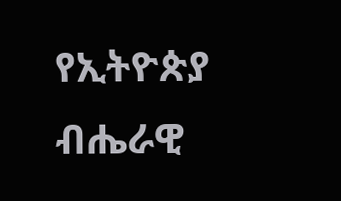የኢትዮጵያ ብሔራዊ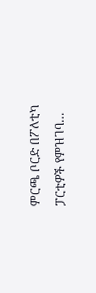ምርጫ ቦርድ በፖለቲካ ፓርቲዎች የምዝገባ…